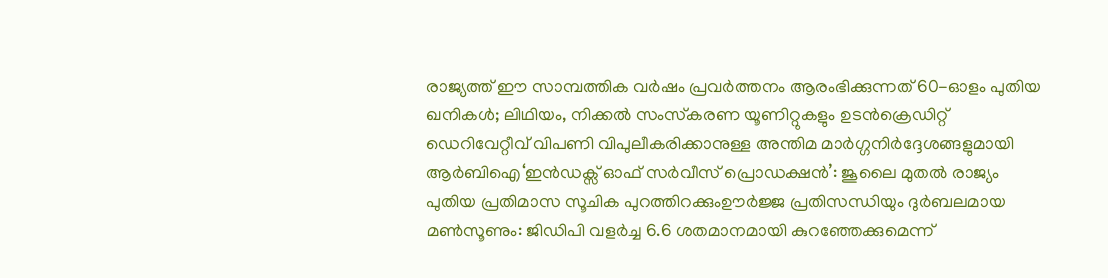രാജ്യത്ത് ഈ സാമ്പത്തിക വർഷം പ്രവർത്തനം ആരംഭിക്കുന്നത് 60-ഓളം പുതിയ ഖനികൾ; ലിഥിയം, നിക്കൽ സംസ്‌കരണ യൂണിറ്റുകളും ഉടൻക്രെഡിറ്റ് ഡെറിവേറ്റീവ് വിപണി വിപുലീകരിക്കാനുള്ള അന്തിമ മാർഗ്ഗനിർദ്ദേശങ്ങളുമായി ആർബിഐ‘ഇൻഡക്സ് ഓഫ് സർവീസ് പ്രൊഡക്ഷൻ’: ജൂലൈ മുതൽ രാജ്യം പുതിയ പ്രതിമാസ സൂചിക പുറത്തിറക്കുംഊർജ്ജ പ്രതിസന്ധിയും ദുർബലമായ മൺസൂണും: ജിഡിപി വളർച്ച 6.6 ശതമാനമായി കുറഞ്ഞേക്കുമെന്ന്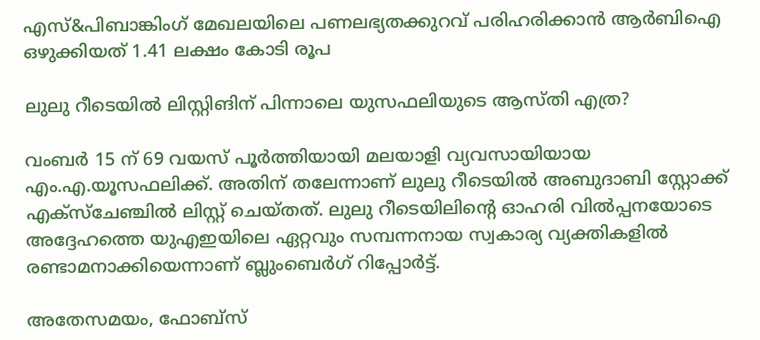എസ്&പിബാങ്കിംഗ് മേഖലയിലെ പണലഭ്യതക്കുറവ് പരിഹരിക്കാൻ ആർബിഐ ഒഴുക്കിയത് 1.41 ലക്ഷം കോടി രൂപ

ലുലു റീടെയില്‍ ലിസ്റ്റിങിന് പിന്നാലെ യുസഫലിയുടെ ആസ്തി എത്ര?

വംബര്‍ 15 ന് 69 വയസ് പൂര്‍ത്തിയായി മലയാളി വ്യവസായിയായ എം.എ.യൂസഫലിക്ക്. അതിന് തലേന്നാണ് ലുലു റീടെയില്‍ അബുദാബി സ്റ്റോക്ക് എക്സ്ചേഞ്ചില്‍ ലിസ്റ്റ് ചെയ്തത്. ലുലു റീടെയിലിന്‍റെ ഓഹരി വില്‍പ്പനയോടെ അദ്ദേഹത്തെ യുഎഇയിലെ ഏറ്റവും സമ്പന്നനായ സ്വകാര്യ വ്യക്തികളില്‍ രണ്ടാമനാക്കിയെന്നാണ് ബ്ലുംബെര്‍ഗ് റിപ്പോര്‍ട്ട്.

അതേസമയം, ഫോബ്സ്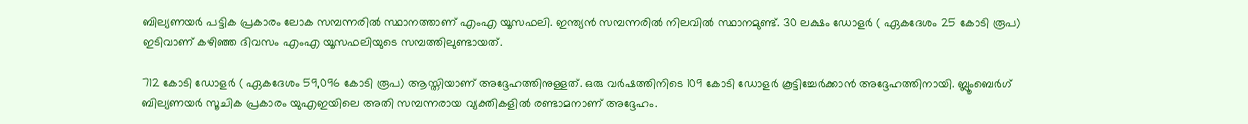ബില്യണയര്‍ പട്ടിക പ്രകാരം ലോക സമ്പന്നരില്‍ സ്ഥാനത്താണ് എംഎ യൂസഫലി. ഇന്ത്യന്‍ സമ്പന്നരില്‍ നിലവില്‍ സ്ഥാനമുണ്ട്. 30 ലക്ഷം ഡോളര്‍ ( ഏകദേശം 25 കോടി രൂപ) ഇടിവാണ് കഴിഞ്ഞ ദിവസം എംഎ യൂസഫലിയുടെ സമ്പത്തിലുണ്ടായത്.

712 കോടി ഡോളര്‍ ( ഏകദേശം 59,096 കോടി രൂപ) ആസ്തിയാണ് അദ്ദേഹത്തിനുള്ളത്. ഒരു വര്‍ഷത്തിനിടെ 109 കോടി ഡോളര്‍ കൂട്ടിച്ചേര്‍ക്കാന്‍ അദ്ദേഹത്തിനായി. ബ്ലൂംബെര്‍ഗ് ബില്യണയര്‍ സൂചിക പ്രകാരം യുഎഇയിലെ അതി സമ്പന്നരായ വ്യക്തികളില്‍ രണ്ടാമനാണ് അദ്ദേഹം.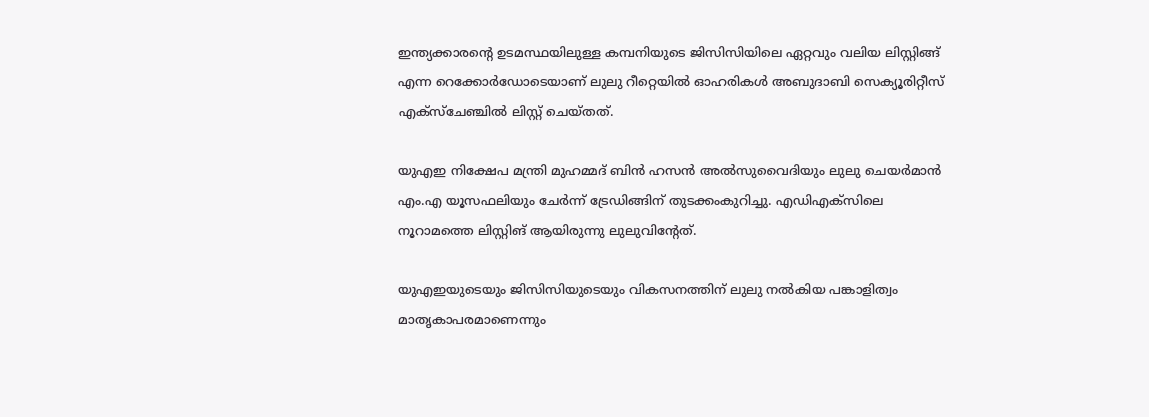ഇന്ത്യക്കാരന്റെ ഉടമസ്ഥയിലുള്ള കമ്പനിയുടെ ജിസിസിയിലെ ഏറ്റവും വലിയ ലിസ്റ്റിങ്ങ് എന്ന റെക്കോർഡോടെയാണ് ലുലു റീറ്റെയില്‍ ഓഹരികള്‍ അബുദാബി സെക്യൂരിറ്റീസ് എക്സ്ചേഞ്ചിൽ ലിസ്റ്റ് ചെയ്തത്.

യുഎഇ നിക്ഷേപ മന്ത്രി മുഹമ്മദ് ബിൻ ഹസൻ അൽസുവൈദിയും ലുലു ചെയർമാൻ എം.എ യൂസഫലിയും ചേർന്ന് ട്രേഡിങ്ങിന് തുടക്കംകുറിച്ചു. എഡിഎക്സിലെ നൂറാമത്തെ ലിസ്റ്റിങ് ആയിരുന്നു ലുലുവിന്റേത്.

യുഎഇയുടെയും ജിസിസിയുടെയും വികസനത്തിന് ലുലു നൽകിയ പങ്കാളിത്വം മാതൃകാപരമാണെന്നും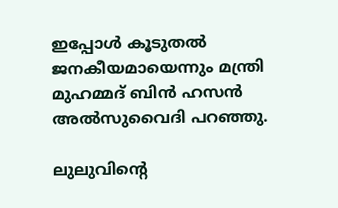ഇപ്പോൾ കൂടുതൽ ജനകീയമായെന്നും മന്ത്രി മുഹമ്മദ് ബിൻ ഹസൻ അൽസുവൈദി പറഞ്ഞു.

ലുലുവിന്റെ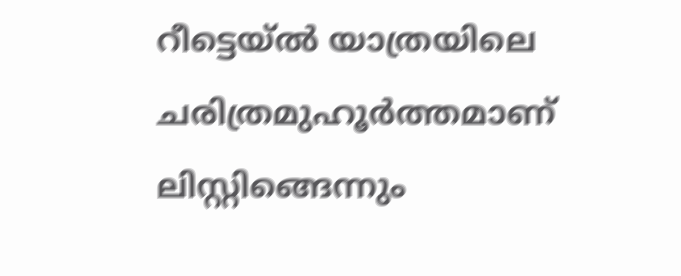റീട്ടെയ്ൽ യാത്രയിലെ ചരിത്രമുഹൂർത്തമാണ് ലിസ്റ്റിങ്ങെന്നും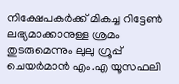നിക്ഷേപകർക്ക് മികച്ച റിട്ടേൺ ലഭ്യമാക്കാനുള്ള ശ്രമം തുടരുമെന്നും ലുലു ഗ്രൂപ്പ് ചെയർമാൻ എം.എ യൂസഫലി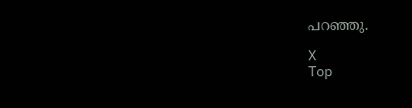പറഞ്ഞു.

X
Top